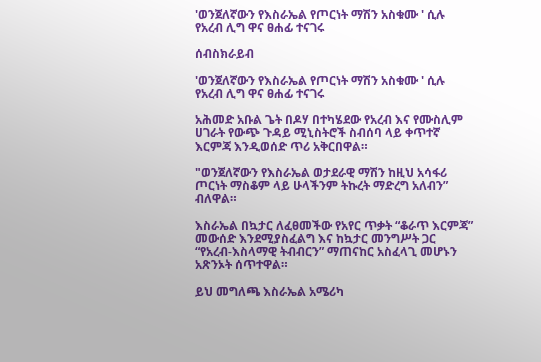'ወንጀለኛውን የእስራኤል የጦርነት ማሽን አስቁሙ ' ሲሉ የአረብ ሊግ ዋና ፀሐፊ ተናገሩ

ሰብስክራይብ

'ወንጀለኛውን የእስራኤል የጦርነት ማሽን አስቁሙ ' ሲሉ የአረብ ሊግ ዋና ፀሐፊ ተናገሩ

አሕመድ አቡል ጌት በዶሃ በተካሄደው የአረብ እና የሙስሊም ሀገራት የውጭ ጉዳይ ሚኒስትሮች ስብሰባ ላይ ቀጥተኛ እርምጃ እንዲወሰድ ጥሪ አቅርበዋል።

"ወንጀለኛውን የእስራኤል ወታደራዊ ማሽን ከዚህ አሳፋሪ ጦርነት ማስቆም ላይ ሁላችንም ትኩረት ማድረግ አለብን” ብለዋል።

እስራኤል በኳታር ለፈፀመችው የአየር ጥቃት “ቆራጥ እርምጃ” መውሰድ እንደሚያስፈልግ እና ከኳታር መንግሥት ጋር “የአረብ-እስላማዊ ትብብርን” ማጠናከር አስፈላጊ መሆኑን አጽንኦት ሰጥተዋል።

ይህ መግለጫ እስራኤል አሜሪካ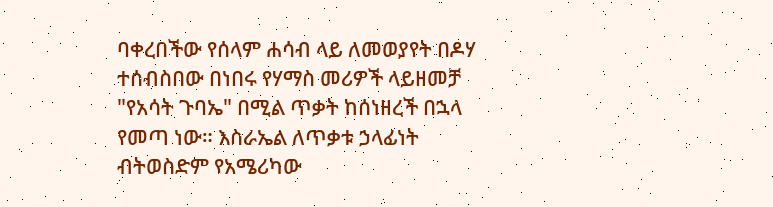ባቀረበችው የሰላም ሐሳብ ላይ ለመወያየት በዶሃ ተሰብስበው በነበሩ የሃማስ መሪዎች ላይዘመቻ "የአሳት ጉባኤ" በሚል ጥቃት ከሰነዘረች በኋላ የመጣ ነው። እስራኤል ለጥቃቱ ኃላፊነት ብትወስድም የአሜሪካው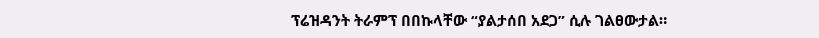ፕሬዝዳንት ትራምፕ በበኩላቸው “ያልታሰበ አደጋ” ሲሉ ገልፀውታል።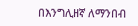በእንግሊዘኛ ለማንበብ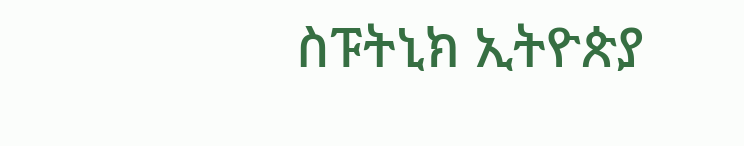ስፑትኒክ ኢትዮጵያ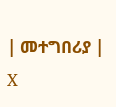| መተግበሪያ | X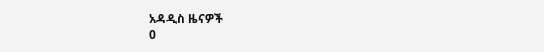አዳዲስ ዜናዎች
0